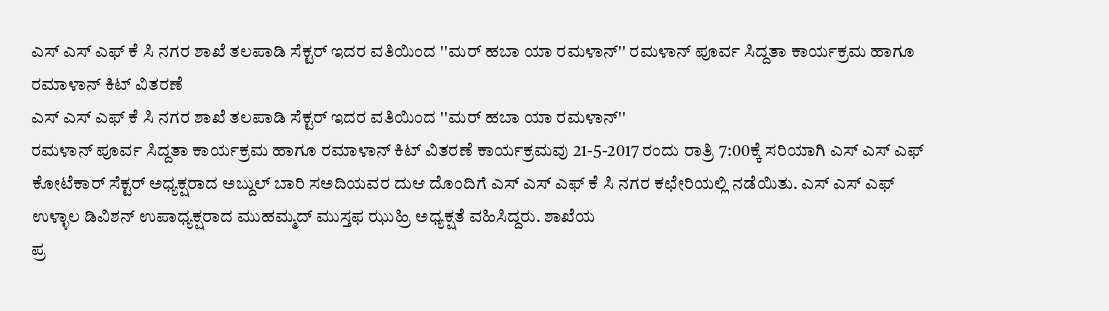ಎಸ್ ಎಸ್ ಎಫ್ ಕೆ ಸಿ ನಗರ ಶಾಖೆ ತಲಪಾಡಿ ಸೆಕ್ಟರ್ ಇದರ ವತಿಯಿಂದ ''ಮರ್ ಹಬಾ ಯಾ ರಮಳಾನ್'' ರಮಳಾನ್ ಪೂರ್ವ ಸಿದ್ದತಾ ಕಾರ್ಯಕ್ರಮ ಹಾಗೂ ರಮಾಳಾನ್ ಕಿಟ್ ವಿತರಣೆ
ಎಸ್ ಎಸ್ ಎಫ್ ಕೆ ಸಿ ನಗರ ಶಾಖೆ ತಲಪಾಡಿ ಸೆಕ್ಟರ್ ಇದರ ವತಿಯಿಂದ ''ಮರ್ ಹಬಾ ಯಾ ರಮಳಾನ್''
ರಮಳಾನ್ ಪೂರ್ವ ಸಿದ್ದತಾ ಕಾರ್ಯಕ್ರಮ ಹಾಗೂ ರಮಾಳಾನ್ ಕಿಟ್ ವಿತರಣೆ ಕಾರ್ಯಕ್ರಮವು 21-5-2017 ರಂದು ರಾತ್ರಿ 7:00ಕ್ಕೆ ಸರಿಯಾಗಿ ಎಸ್ ಎಸ್ ಎಫ್ ಕೋಟೆಕಾರ್ ಸೆಕ್ಟರ್ ಅಧ್ಯಕ್ಷರಾದ ಅಬ್ದುಲ್ ಬಾರಿ ಸಅದಿಯವರ ದುಆ ದೊಂದಿಗೆ ಎಸ್ ಎಸ್ ಎಫ್ ಕೆ ಸಿ ನಗರ ಕಛೇರಿಯಲ್ಲಿ ನಡೆಯಿತು. ಎಸ್ ಎಸ್ ಎಫ್ ಉಳ್ಳಾಲ ಡಿವಿಶನ್ ಉಪಾಧ್ಯಕ್ಷರಾದ ಮುಹಮ್ಮದ್ ಮುಸ್ತಫ ಝುಹ್ರಿ ಅಧ್ಯಕ್ಷತೆ ವಹಿಸಿದ್ದರು. ಶಾಖೆಯ
ಪ್ರ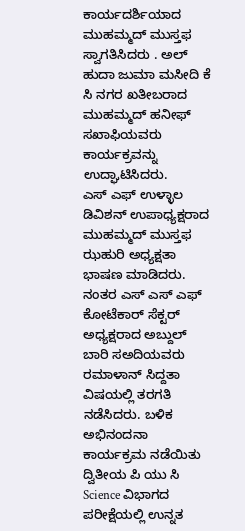ಕಾರ್ಯದರ್ಶಿಯಾದ ಮುಹಮ್ಮದ್ ಮುಸ್ತಫ ಸ್ವಾಗತಿಸಿದರು . ಅಲ್ ಹುದಾ ಜುಮಾ ಮಸೀದಿ ಕೆ ಸಿ ನಗರ ಖತೀಬರಾದ ಮುಹಮ್ಮದ್ ಹನೀಫ್ ಸಖಾಫಿಯವರು ಕಾರ್ಯಕ್ರವನ್ನು ಉದ್ಘಾಟಿಸಿದರು.
ಎಸ್ ಎಫ್ ಉಳ್ಳಾಲ ಡಿವಿಶನ್ ಉಪಾಧ್ಯಕ್ಷರಾದ ಮುಹಮ್ಮದ್ ಮುಸ್ತಫ ಝಹುರಿ ಅಧ್ಯಕ್ಷತಾ ಭಾಷಣ ಮಾಡಿದರು. ನಂತರ ಎಸ್ ಎಸ್ ಎಫ್ ಕೋಟೆಕಾರ್ ಸೆಕ್ಟರ್ ಅಧ್ಯಕ್ಷರಾದ ಅಬ್ದುಲ್ ಬಾರಿ ಸಅದಿಯವರು ರಮಾಳಾನ್ ಸಿದ್ದತಾ ವಿಷಯಲ್ಲಿ ತರಗತಿ ನಡೆಸಿದರು. ಬಳಿಕ ಅಭಿನಂದನಾ ಕಾರ್ಯಕ್ರಮ ನಡೆಯಿತು ದ್ವಿತೀಯ ಪಿ ಯು ಸಿ Science ವಿಭಾಗದ ಪರೀಕ್ಷೆಯಲ್ಲಿ ಉನ್ನತ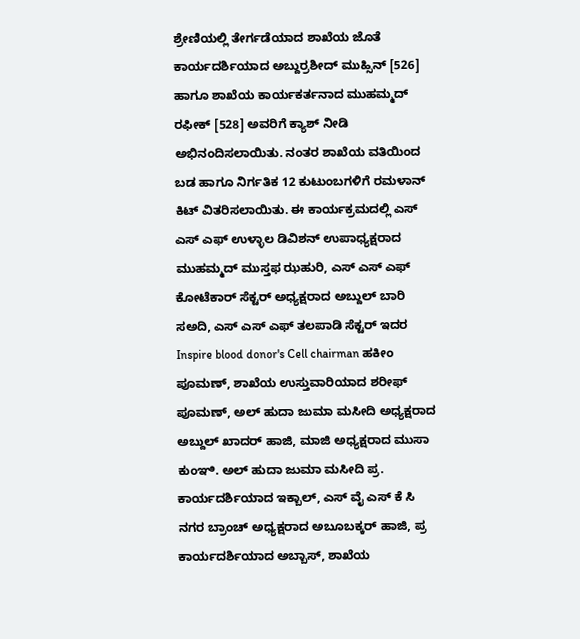ಶ್ರೇಣಿಯಲ್ಲಿ ತೇರ್ಗಡೆಯಾದ ಶಾಖೆಯ ಜೊತೆ ಕಾರ್ಯದರ್ಶಿಯಾದ ಅಬ್ದುರ್ರಶೀದ್ ಮುಹ್ಸಿನ್ [526] ಹಾಗೂ ಶಾಖೆಯ ಕಾರ್ಯಕರ್ತನಾದ ಮುಹಮ್ಮದ್ ರಫೀಕ್ [528] ಅವರಿಗೆ ಕ್ಯಾಶ್ ನೀಡಿ ಅಭಿನಂದಿಸಲಾಯಿತು. ನಂತರ ಶಾಖೆಯ ವತಿಯಿಂದ ಬಡ ಹಾಗೂ ನಿರ್ಗತಿಕ 12 ಕುಟುಂಬಗಳಿಗೆ ರಮಳಾನ್ ಕಿಟ್ ವಿತರಿಸಲಾಯಿತು. ಈ ಕಾರ್ಯಕ್ರಮದಲ್ಲಿ ಎಸ್ ಎಸ್ ಎಫ್ ಉಳ್ಳಾಲ ಡಿವಿಶನ್ ಉಪಾಧ್ಯಕ್ಷರಾದ ಮುಹಮ್ಮದ್ ಮುಸ್ತಫ ಝಹುರಿ, ಎಸ್ ಎಸ್ ಎಫ್ ಕೋಟೆಕಾರ್ ಸೆಕ್ಟರ್ ಅಧ್ಯಕ್ಷರಾದ ಅಬ್ದುಲ್ ಬಾರಿ ಸಅದಿ, ಎಸ್ ಎಸ್ ಎಫ್ ತಲಪಾಡಿ ಸೆಕ್ಟರ್ ಇದರ Inspire blood donor's Cell chairman ಹಕೀಂ ಪೂಮಣ್, ಶಾಖೆಯ ಉಸ್ತುವಾರಿಯಾದ ಶರೀಫ್ ಪೂಮಣ್, ಅಲ್ ಹುದಾ ಜುಮಾ ಮಸೀದಿ ಅಧ್ಯಕ್ಷರಾದ ಅಬ್ದುಲ್ ಖಾದರ್ ಹಾಜಿ, ಮಾಜಿ ಅಧ್ಯಕ್ಷರಾದ ಮುಸಾ ಕುಂಞಿ. ಅಲ್ ಹುದಾ ಜುಮಾ ಮಸೀದಿ ಪ್ರ. ಕಾರ್ಯದರ್ಶಿಯಾದ ಇಕ್ಬಾಲ್, ಎಸ್ ವೈ ಎಸ್ ಕೆ ಸಿ ನಗರ ಬ್ರಾಂಚ್ ಅಧ್ಯಕ್ಷರಾದ ಅಬೂಬಕ್ಕರ್ ಹಾಜಿ, ಪ್ರ ಕಾರ್ಯದರ್ಶಿಯಾದ ಅಬ್ಬಾಸ್, ಶಾಖೆಯ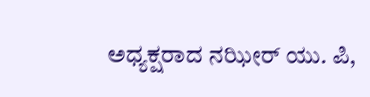ಅಧ್ಯಕ್ಷರಾದ ನಝೀರ್ ಯು. ಪಿ,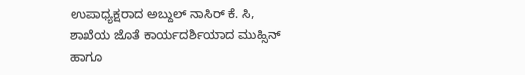ಉಪಾಧ್ಯಕ್ಷರಾದ ಅಬ್ದುಲ್ ನಾಸಿರ್ ಕೆ. ಸಿ, ಶಾಖೆಯ ಜೊತೆ ಕಾರ್ಯದರ್ಶಿಯಾದ ಮುಹ್ಸಿನ್ ಹಾಗೂ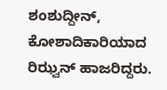ಶಂಶುದ್ದೀನ್, ಕೋಶಾದಿಕಾರಿಯಾದ ರಿಝ್ವನ್ ಹಾಜರಿದ್ದರು.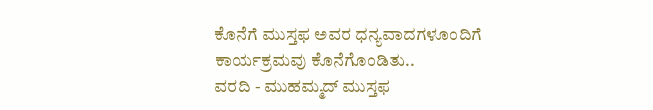ಕೊನೆಗೆ ಮುಸ್ತಫ ಅವರ ಧನ್ಯವಾದಗಳೂಂದಿಗೆ ಕಾರ್ಯಕ್ರಮವು ಕೊನೆಗೊಂಡಿತು..
ವರದಿ - ಮುಹಮ್ಮದ್ ಮುಸ್ತಫ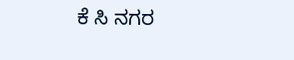ಕೆ ಸಿ ನಗರ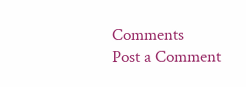Comments
Post a Comment